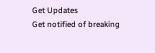Get Updates
Get notified of breaking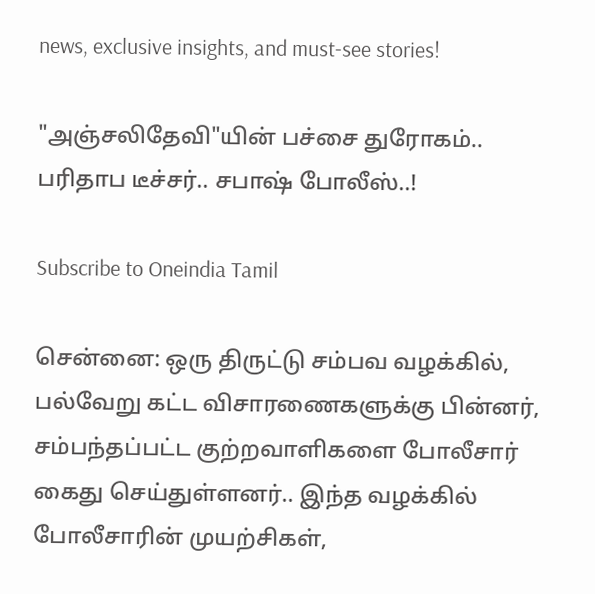news, exclusive insights, and must-see stories!

"அஞ்சலிதேவி"யின் பச்சை துரோகம்.. பரிதாப டீச்சர்.. சபாஷ் போலீஸ்..!

Subscribe to Oneindia Tamil

சென்னை: ஒரு திருட்டு சம்பவ வழக்கில், பல்வேறு கட்ட விசாரணைகளுக்கு பின்னர், சம்பந்தப்பட்ட குற்றவாளிகளை போலீசார் கைது செய்துள்ளனர்.. இந்த வழக்கில் போலீசாரின் முயற்சிகள்,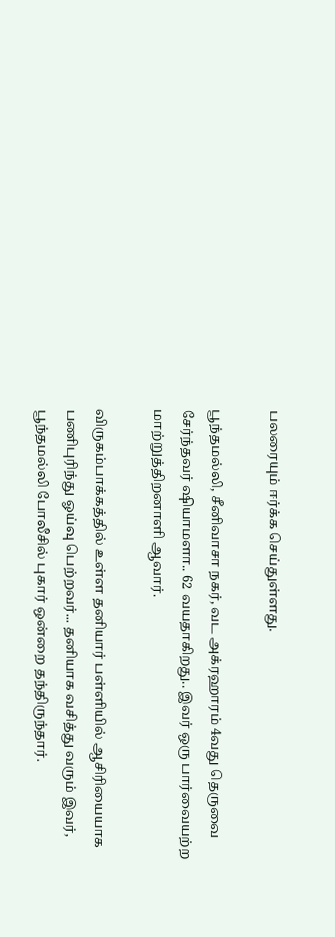பலரையும் ஈர்க்க செய்துள்ளது.

பூந்தமல்லி, சீனிவாசா நகர், வட அக்ரஹாரம் 4வது தெருவை சேர்ந்தவர் ஷியாமளா.. 62 வயதாகிறது.. இவர் ஒரு பார்வையற்ற மாற்றுத்திறனாளி ஆவார்.

விருகம்பாக்கத்தில் உள்ள தனியார் பள்ளியில் ஆசிரியையாக பணிபுரிந்து ஓய்வு பெற்றவர்... தனியாக வசித்து வரும் இவர், பூந்தமல்லி போலீசில் புகார் ஒன்றை தந்திருந்தார்.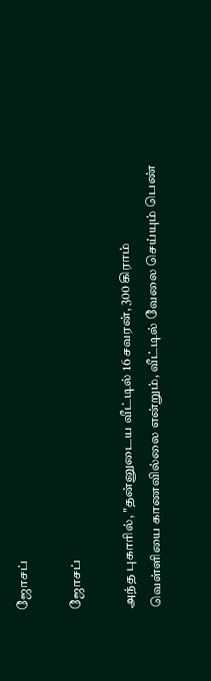ஜோசப்

ஜோசப்

அந்த புகாரில், "தன்னுடைய வீட்டில் 16 சவரன், 300 கிராம் வெள்ளியை காணவில்லை என்றும், வீட்டில் வேலை செய்யும் பெண்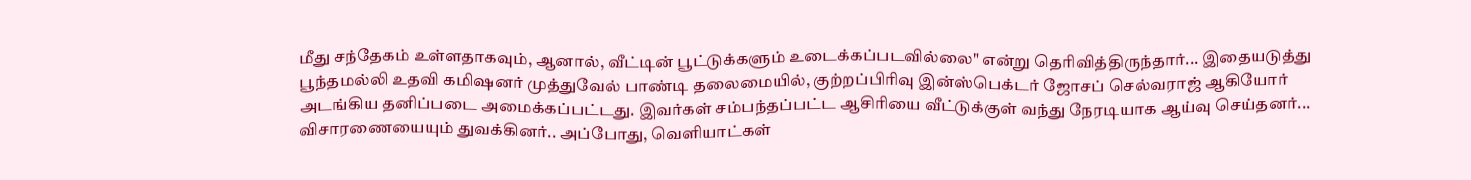மீது சந்தேகம் உள்ளதாகவும், ஆனால், வீட்டின் பூட்டுக்களும் உடைக்கப்படவில்லை" என்று தெரிவித்திருந்தார்... இதையடுத்து பூந்தமல்லி உதவி கமிஷனர் முத்துவேல் பாண்டி தலைமையில், குற்றப்பிரிவு இன்ஸ்பெக்டர் ஜோசப் செல்வராஜ் ஆகியோர் அடங்கிய தனிப்படை அமைக்கப்பட்டது. இவர்கள் சம்பந்தப்பட்ட ஆசிரியை வீட்டுக்குள் வந்து நேரடியாக ஆய்வு செய்தனர்... விசாரணையையும் துவக்கினர்.. அப்போது, வெளியாட்கள்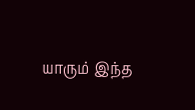யாரும் இந்த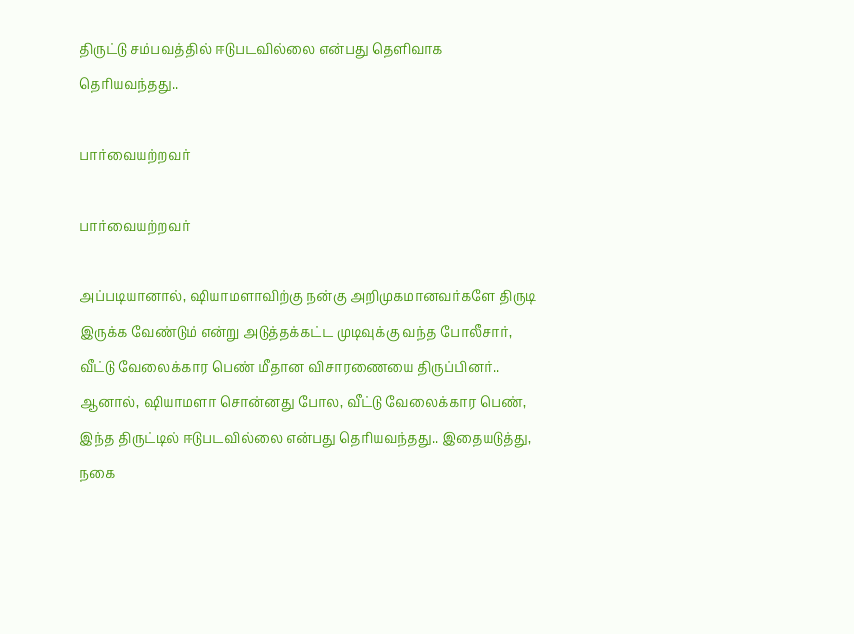திருட்டு சம்பவத்தில் ஈடுபடவில்லை என்பது தெளிவாக தெரியவந்தது..

பார்வையற்றவர்

பார்வையற்றவர்

அப்படியானால், ஷியாமளாவிற்கு நன்கு அறிமுகமானவர்களே திருடி இருக்க வேண்டும் என்று அடுத்தக்கட்ட முடிவுக்கு வந்த போலீசார், வீட்டு வேலைக்கார பெண் மீதான விசாரணையை திருப்பினர்.. ஆனால், ஷியாமளா சொன்னது போல, வீட்டு வேலைக்கார பெண், இந்த திருட்டில் ஈடுபடவில்லை என்பது தெரியவந்தது.. இதையடுத்து, நகை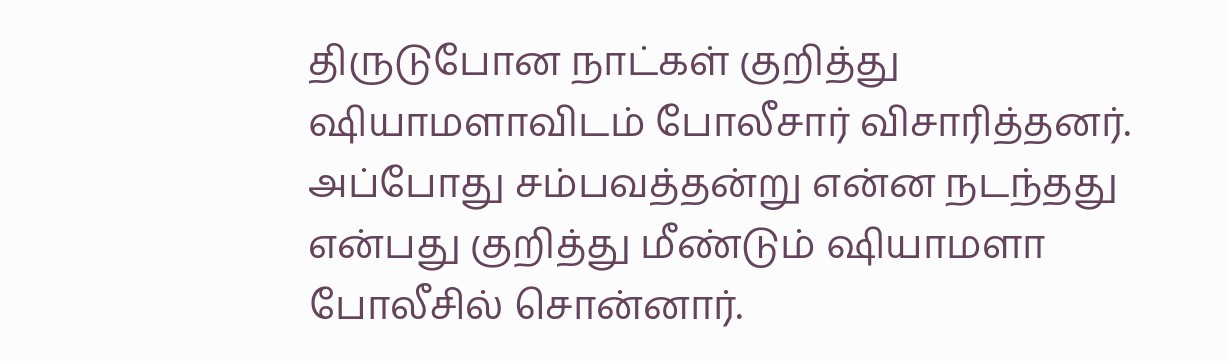திருடுபோன நாட்கள் குறித்து ஷியாமளாவிடம் போலீசார் விசாரித்தனர். அப்போது சம்பவத்தன்று என்ன நடந்தது என்பது குறித்து மீண்டும் ஷியாமளா போலீசில் சொன்னார்.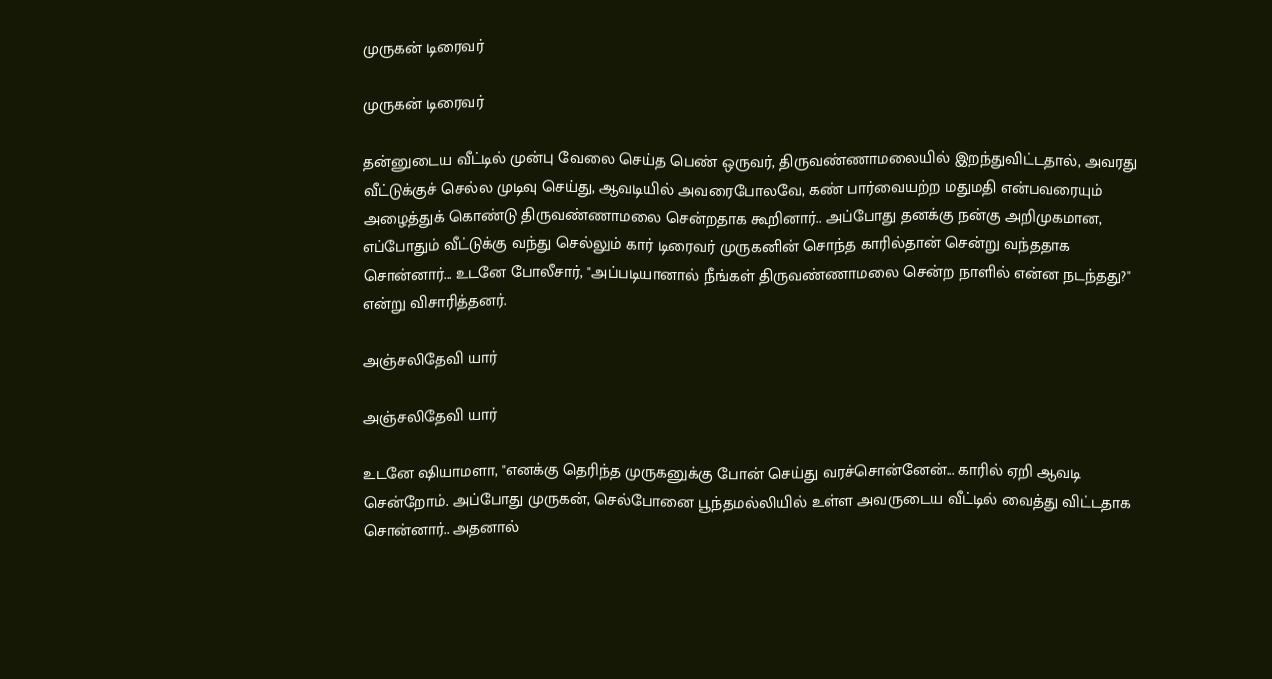முருகன் டிரைவர்

முருகன் டிரைவர்

தன்னுடைய வீட்டில் முன்பு வேலை செய்த பெண் ஒருவர், திருவண்ணாமலையில் இறந்துவிட்டதால், அவரது வீட்டுக்குச் செல்ல முடிவு செய்து, ஆவடியில் அவரைபோலவே, கண் பார்வையற்ற மதுமதி என்பவரையும் அழைத்துக் கொண்டு திருவண்ணாமலை சென்றதாக கூறினார்.. அப்போது தனக்கு நன்கு அறிமுகமான, எப்போதும் வீட்டுக்கு வந்து செல்லும் கார் டிரைவர் முருகனின் சொந்த காரில்தான் சென்று வந்ததாக சொன்னார்... உடனே போலீசார், "அப்படியானால் நீங்கள் திருவண்ணாமலை சென்ற நாளில் என்ன நடந்தது?" என்று விசாரித்தனர்.

அஞ்சலிதேவி யார்

அஞ்சலிதேவி யார்

உடனே ஷியாமளா, "எனக்கு தெரிந்த முருகனுக்கு போன் செய்து வரச்சொன்னேன்... காரில் ஏறி ஆவடி சென்றோம். அப்போது முருகன், செல்போனை பூந்தமல்லியில் உள்ள அவருடைய வீட்டில் வைத்து விட்டதாக சொன்னார்.. அதனால்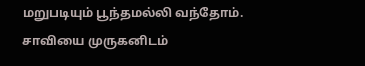மறுபடியும் பூந்தமல்லி வந்தோம். சாவியை முருகனிடம்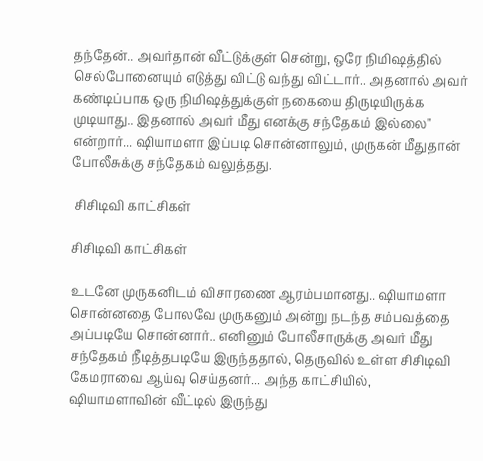தந்தேன்.. அவர்தான் வீட்டுக்குள் சென்று, ஒரே நிமிஷத்தில் செல்போனையும் எடுத்து விட்டு வந்து விட்டார்.. அதனால் அவர் கண்டிப்பாக ஒரு நிமிஷத்துக்குள் நகையை திருடியிருக்க முடியாது.. இதனால் அவர் மீது எனக்கு சந்தேகம் இல்லை" என்றார்... ஷியாமளா இப்படி சொன்னாலும், முருகன் மீதுதான் போலீசுக்கு சந்தேகம் வலுத்தது.

 சிசிடிவி காட்சிகள்

சிசிடிவி காட்சிகள்

உடனே முருகனிடம் விசாரணை ஆரம்பமானது.. ஷியாமளா சொன்னதை போலவே முருகனும் அன்று நடந்த சம்பவத்தை அப்படியே சொன்னார்.. எனினும் போலீசாருக்கு அவர் மீது சந்தேகம் நீடித்தபடியே இருந்ததால், தெருவில் உள்ள சிசிடிவி கேமராவை ஆய்வு செய்தனர்... அந்த காட்சியில், ஷியாமளாவின் வீட்டில் இருந்து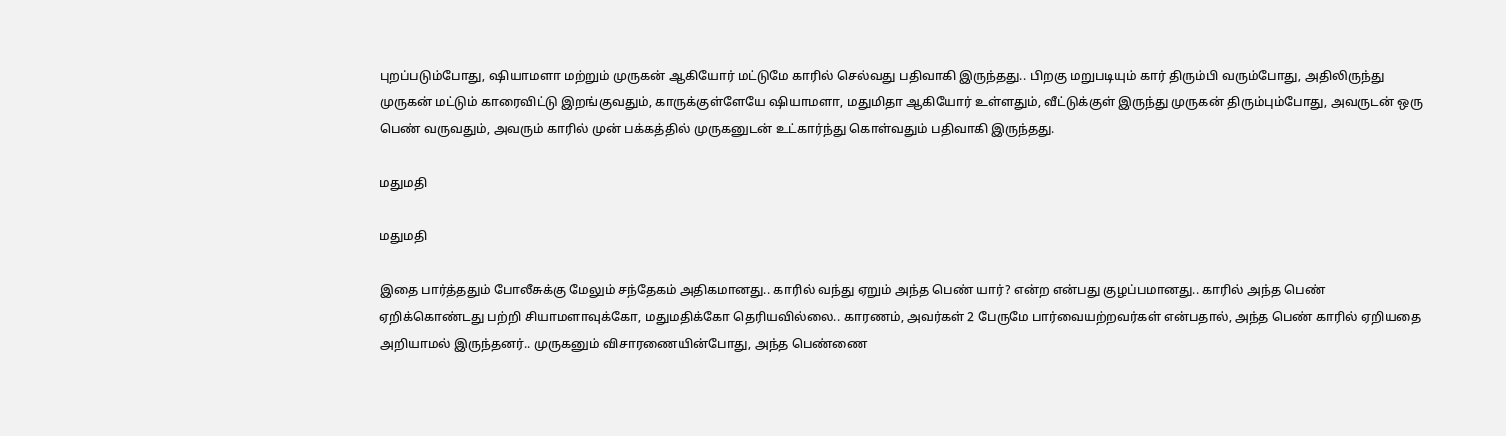புறப்படும்போது, ஷியாமளா மற்றும் முருகன் ஆகியோர் மட்டுமே காரில் செல்வது பதிவாகி இருந்தது.. பிறகு மறுபடியும் கார் திரும்பி வரும்போது, அதிலிருந்து முருகன் மட்டும் காரைவிட்டு இறங்குவதும், காருக்குள்ளேயே ஷியாமளா, மதுமிதா ஆகியோர் உள்ளதும், வீட்டுக்குள் இருந்து முருகன் திரும்பும்போது, அவருடன் ஒரு பெண் வருவதும், அவரும் காரில் முன் பக்கத்தில் முருகனுடன் உட்கார்ந்து கொள்வதும் பதிவாகி இருந்தது.

மதுமதி

மதுமதி

இதை பார்த்ததும் போலீசுக்கு மேலும் சந்தேகம் அதிகமானது.. காரில் வந்து ஏறும் அந்த பெண் யார்? என்ற என்பது குழப்பமானது.. காரில் அந்த பெண் ஏறிக்கொண்டது பற்றி சியாமளாவுக்கோ, மதுமதிக்கோ தெரியவில்லை.. காரணம், அவர்கள் 2 பேருமே பார்வையற்றவர்கள் என்பதால், அந்த பெண் காரில் ஏறியதை அறியாமல் இருந்தனர்.. முருகனும் விசாரணையின்போது, அந்த பெண்ணை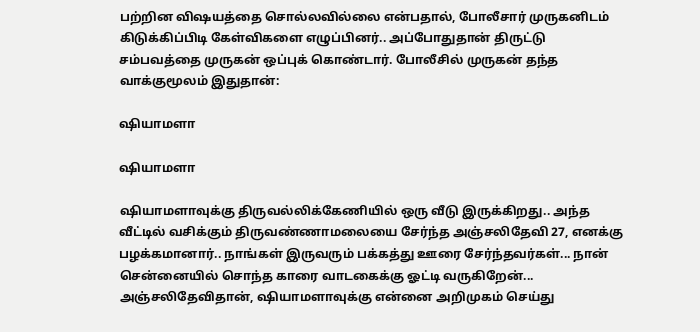பற்றின விஷயத்தை சொல்லவில்லை என்பதால், போலீசார் முருகனிடம் கிடுக்கிப்பிடி கேள்விகளை எழுப்பினர்.. அப்போதுதான் திருட்டு சம்பவத்தை முருகன் ஒப்புக் கொண்டார். போலீசில் முருகன் தந்த வாக்குமூலம் இதுதான்:

ஷியாமளா

ஷியாமளா

ஷியாமளாவுக்கு திருவல்லிக்கேணியில் ஒரு வீடு இருக்கிறது.. அந்த வீட்டில் வசிக்கும் திருவண்ணாமலையை சேர்ந்த அஞ்சலிதேவி 27, எனக்கு பழக்கமானார்.. நாங்கள் இருவரும் பக்கத்து ஊரை சேர்ந்தவர்கள்... நான் சென்னையில் சொந்த காரை வாடகைக்கு ஓட்டி வருகிறேன்... அஞ்சலிதேவிதான், ஷியாமளாவுக்கு என்னை அறிமுகம் செய்து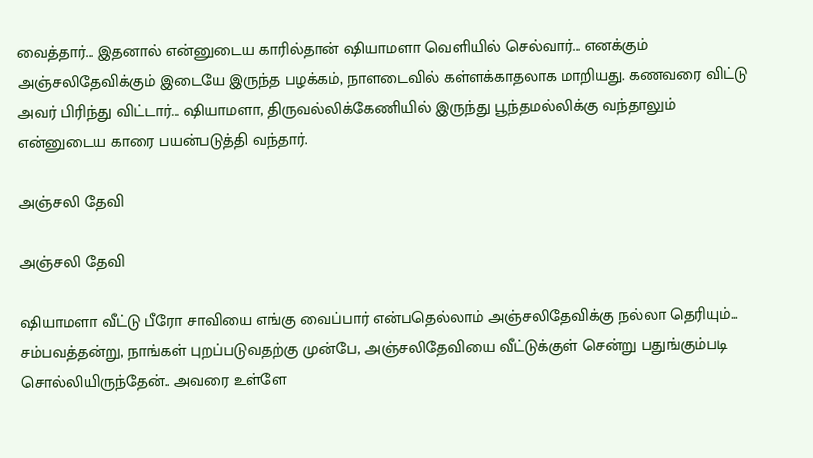வைத்தார்... இதனால் என்னுடைய காரில்தான் ஷியாமளா வெளியில் செல்வார்... எனக்கும் அஞ்சலிதேவிக்கும் இடையே இருந்த பழக்கம், நாளடைவில் கள்ளக்காதலாக மாறியது. கணவரை விட்டு அவர் பிரிந்து விட்டார்... ஷியாமளா, திருவல்லிக்கேணியில் இருந்து பூந்தமல்லிக்கு வந்தாலும் என்னுடைய காரை பயன்படுத்தி வந்தார்.

அஞ்சலி தேவி

அஞ்சலி தேவி

ஷியாமளா வீட்டு பீரோ சாவியை எங்கு வைப்பார் என்பதெல்லாம் அஞ்சலிதேவிக்கு நல்லா தெரியும்... சம்பவத்தன்று, நாங்கள் புறப்படுவதற்கு முன்பே, அஞ்சலிதேவியை வீட்டுக்குள் சென்று பதுங்கும்படி சொல்லியிருந்தேன்.. அவரை உள்ளே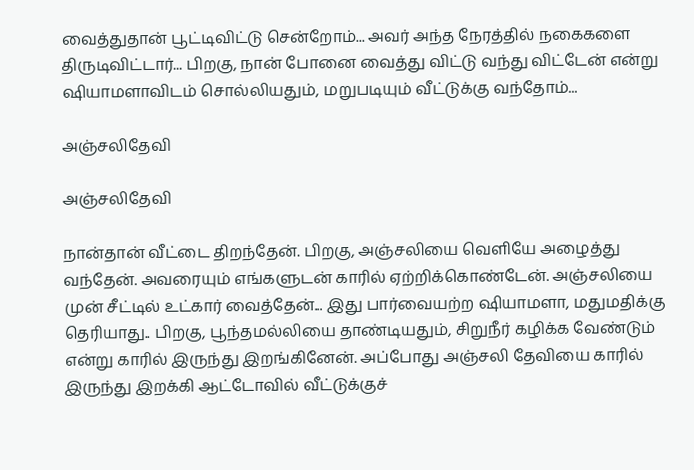வைத்துதான் பூட்டிவிட்டு சென்றோம்... அவர் அந்த நேரத்தில் நகைகளை திருடிவிட்டார்... பிறகு, நான் போனை வைத்து விட்டு வந்து விட்டேன் என்று ஷியாமளாவிடம் சொல்லியதும், மறுபடியும் வீட்டுக்கு வந்தோம்...

அஞ்சலிதேவி

அஞ்சலிதேவி

நான்தான் வீட்டை திறந்தேன். பிறகு, அஞ்சலியை வெளியே அழைத்து வந்தேன். அவரையும் எங்களுடன் காரில் ஏற்றிக்கொண்டேன். அஞ்சலியை முன் சீட்டில் உட்கார் வைத்தேன்... இது பார்வையற்ற ஷியாமளா, மதுமதிக்கு தெரியாது.. பிறகு, பூந்தமல்லியை தாண்டியதும், சிறுநீர் கழிக்க வேண்டும் என்று காரில் இருந்து இறங்கினேன். அப்போது அஞ்சலி தேவியை காரில் இருந்து இறக்கி ஆட்டோவில் வீட்டுக்குச்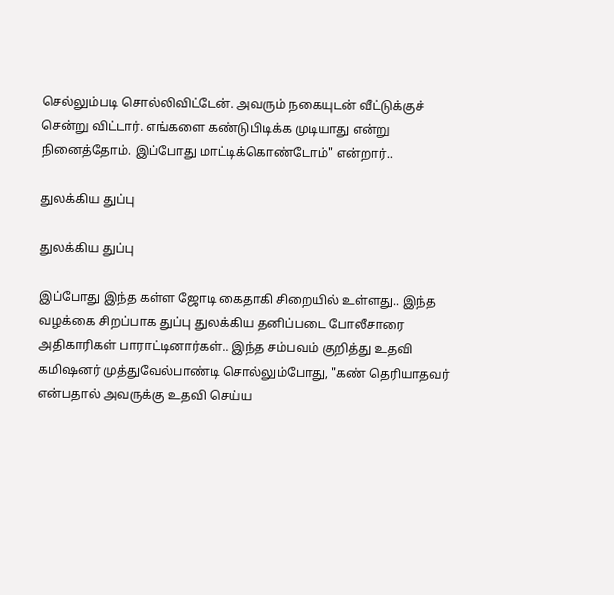செல்லும்படி சொல்லிவிட்டேன். அவரும் நகையுடன் வீட்டுக்குச் சென்று விட்டார். எங்களை கண்டுபிடிக்க முடியாது என்று நினைத்தோம். இப்போது மாட்டிக்கொண்டோம்" என்றார்..

துலக்கிய துப்பு

துலக்கிய துப்பு

இப்போது இந்த கள்ள ஜோடி கைதாகி சிறையில் உள்ளது.. இந்த வழக்கை சிறப்பாக துப்பு துலக்கிய தனிப்படை போலீசாரை அதிகாரிகள் பாராட்டினார்கள்.. இந்த சம்பவம் குறித்து உதவி கமிஷனர் முத்துவேல்பாண்டி சொல்லும்போது, "கண் தெரியாதவர் என்பதால் அவருக்கு உதவி செய்ய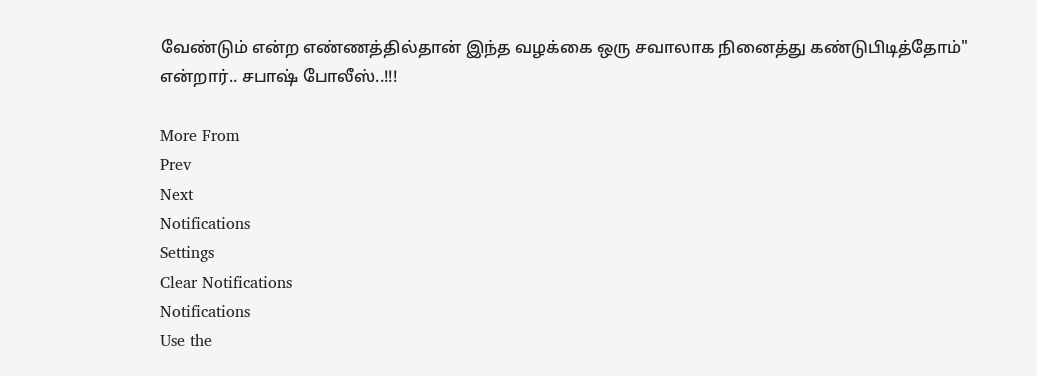வேண்டும் என்ற எண்ணத்தில்தான் இந்த வழக்கை ஒரு சவாலாக நினைத்து கண்டுபிடித்தோம்" என்றார்.. சபாஷ் போலீஸ்..!!!

More From
Prev
Next
Notifications
Settings
Clear Notifications
Notifications
Use the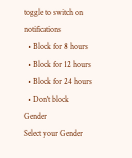toggle to switch on notifications
  • Block for 8 hours
  • Block for 12 hours
  • Block for 24 hours
  • Don't block
Gender
Select your Gender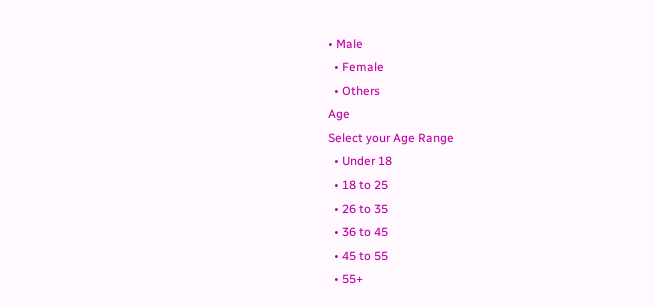• Male
  • Female
  • Others
Age
Select your Age Range
  • Under 18
  • 18 to 25
  • 26 to 35
  • 36 to 45
  • 45 to 55
  • 55+